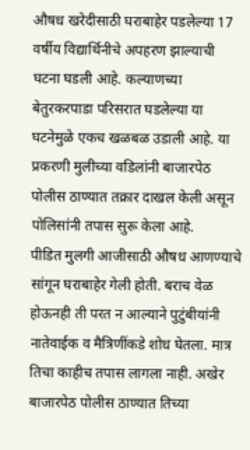औषध खरेदीसाठी घराबाहेर पडलेल्या 17 वर्षीय विद्यार्थिनीचे अपहरण झाल्याची घटना घडली आहे. कल्याणच्या बेतुरकरपाडा परिसरात घडलेल्या या घटनेमुळे एकच खळबळ उडाली आहे. या प्रकरणी मुलीच्या वडिलांनी बाजारपेठ पोलीस ठाण्यात तक्रार दाखल केली असून पोलिसांनी तपास सुरू केला आहे.
पीडित मुलगी आजीसाठी औषध आणण्याचे सांगून घराबाहेर गेली होती. बराच वेळ होऊनही ती परत न आल्याने पुटुंबीयांनी नातेवाईक व मैत्रिणींकडे शोध घेतला. मात्र तिचा काहीच तपास लागला नाही. अखेर बाजारपेठ पोलीस ठाण्यात तिच्या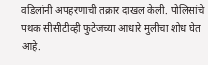वडिलांनी अपहरणाची तक्रार दाखल केली. पोलिसांचे पथक सीसीटीव्ही फुटेजच्या आधारे मुलीचा शोध घेत आहे.